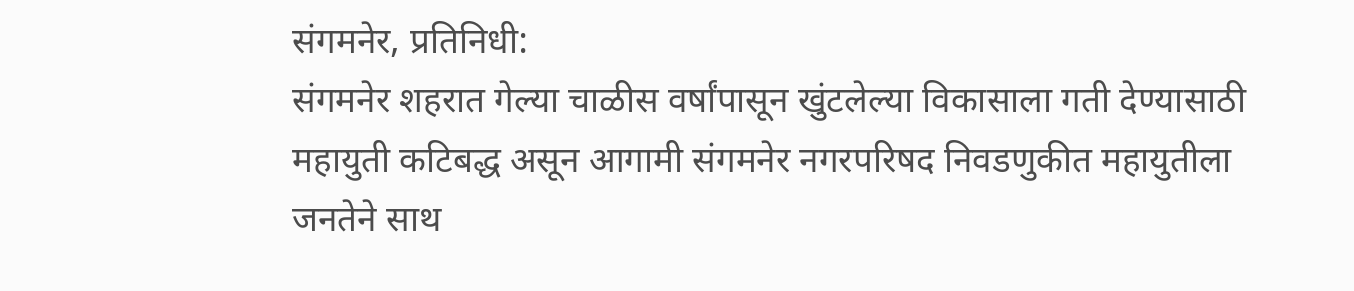संगमनेर, प्रतिनिधी:
संगमनेर शहरात गेल्या चाळीस वर्षांपासून खुंटलेल्या विकासाला गती देण्यासाठी महायुती कटिबद्ध असून आगामी संगमनेर नगरपरिषद निवडणुकीत महायुतीला जनतेने साथ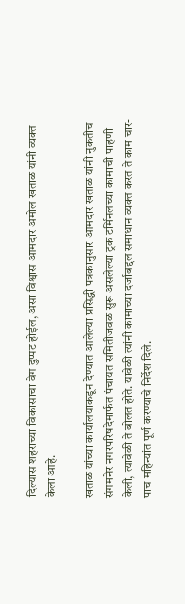दिल्यास शहराच्या विकासाचा वेग दुप्पट होईल, असा विश्वास आमदार अमोल खताळ यांनी व्यक्त केला आहे.

खताळ यांच्या कार्यालयाकडून देण्यात आलेल्या प्रसिद्धी पत्रकानुसार आमदार खताळ यांनी नुकतीच संगमनेर नगरपरिषदेमार्फत पंचायत समितीजवळ सुरू असलेल्या ट्रक टर्मिनलच्या कामाची पाहणी केली, त्यावेळी ते बोलत होते. यावेळी त्यांनी कामाच्या दर्जाबद्दल समाधान व्यक्त करत ते काम चार-पाच महिन्यांत पूर्ण करण्याचे निर्देश दिले.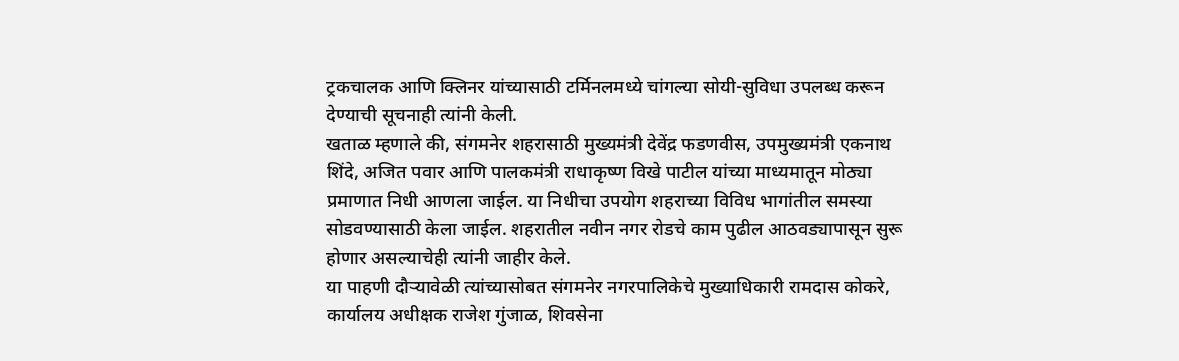ट्रकचालक आणि क्लिनर यांच्यासाठी टर्मिनलमध्ये चांगल्या सोयी-सुविधा उपलब्ध करून देण्याची सूचनाही त्यांनी केली.
खताळ म्हणाले की, संगमनेर शहरासाठी मुख्यमंत्री देवेंद्र फडणवीस, उपमुख्यमंत्री एकनाथ शिंदे, अजित पवार आणि पालकमंत्री राधाकृष्ण विखे पाटील यांच्या माध्यमातून मोठ्या प्रमाणात निधी आणला जाईल. या निधीचा उपयोग शहराच्या विविध भागांतील समस्या सोडवण्यासाठी केला जाईल. शहरातील नवीन नगर रोडचे काम पुढील आठवड्यापासून सुरू होणार असल्याचेही त्यांनी जाहीर केले.
या पाहणी दौऱ्यावेळी त्यांच्यासोबत संगमनेर नगरपालिकेचे मुख्याधिकारी रामदास कोकरे, कार्यालय अधीक्षक राजेश गुंजाळ, शिवसेना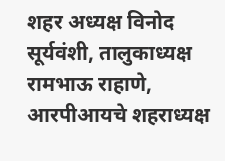शहर अध्यक्ष विनोद सूर्यवंशी, तालुकाध्यक्ष रामभाऊ राहाणे, आरपीआयचे शहराध्यक्ष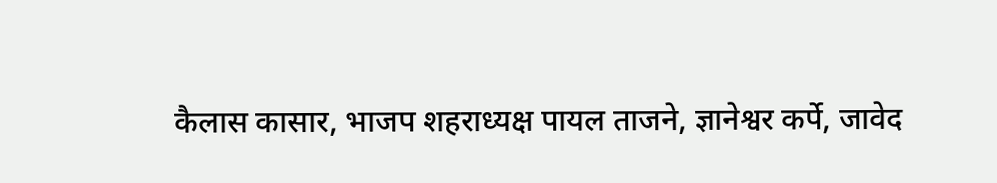कैलास कासार, भाजप शहराध्यक्ष पायल ताजने, ज्ञानेश्वर कर्पे, जावेद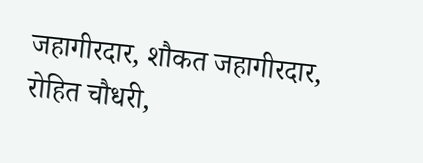जहागीरदार, शौकत जहागीरदार, रोहित चौधरी,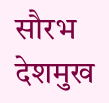सौरभ देशमुख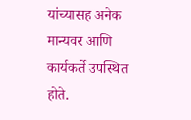यांच्यासह अनेक मान्यवर आणि कार्यकर्ते उपस्थित होते.